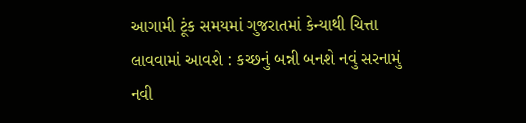આગામી ટૂંક સમયમાં ગુજરાતમાં કેન્યાથી ચિત્તા લાવવામાં આવશે : કચ્છનું બન્ની બનશે નવું સરનામું
નવી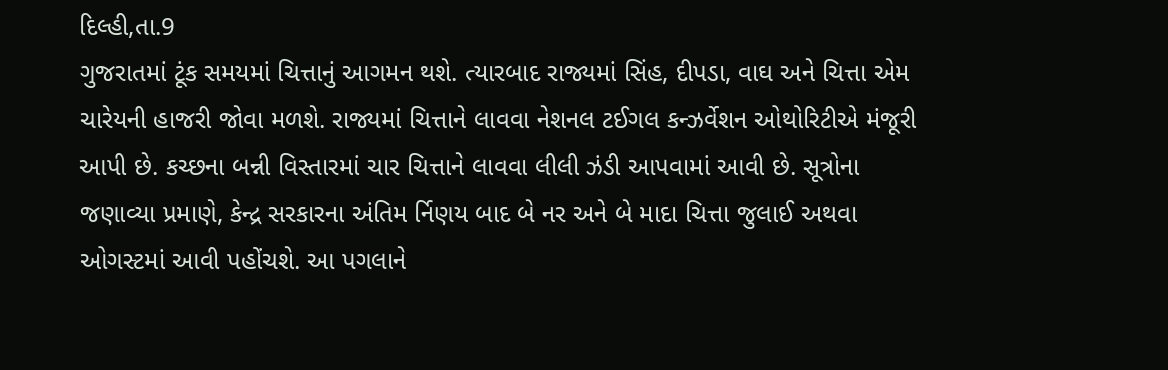દિલ્હી,તા.9
ગુજરાતમાં ટૂંક સમયમાં ચિત્તાનું આગમન થશે. ત્યારબાદ રાજ્યમાં સિંહ, દીપડા, વાઘ અને ચિત્તા એમ ચારેયની હાજરી જોવા મળશે. રાજ્યમાં ચિત્તાને લાવવા નેશનલ ટઈગલ કન્ઝર્વેશન ઓથોરિટીએ મંજૂરી આપી છે. કચ્છના બન્ની વિસ્તારમાં ચાર ચિત્તાને લાવવા લીલી ઝંડી આપવામાં આવી છે. સૂત્રોના જણાવ્યા પ્રમાણે, કેન્દ્ર સરકારના અંતિમ ર્નિણય બાદ બે નર અને બે માદા ચિત્તા જુલાઈ અથવા ઓગસ્ટમાં આવી પહોંચશે. આ પગલાને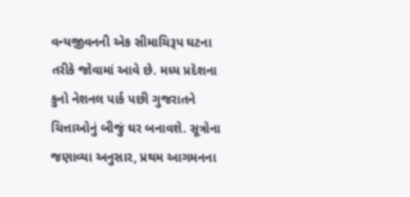વન્યજીવનની એક સીમાચિરૂપ ઘટના તરીકે જોવામાં આવે છે. મધ્ય પ્રદેશના કુનો નેશનલ પાર્ક પછી ગુજરાતને ચિત્તાઓનું બીજું ઘર બનાવશે. સૂત્રોના જણાવ્યા અનુસાર, પ્રથમ આગમનના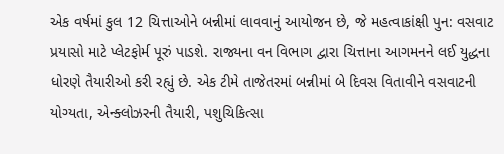એક વર્ષમાં કુલ 12 ચિત્તાઓને બન્નીમાં લાવવાનું આયોજન છે, જે મહત્વાકાંક્ષી પુન: વસવાટ પ્રયાસો માટે પ્લેટફોર્મ પૂરું પાડશે. રાજ્યના વન વિભાગ દ્વારા ચિત્તાના આગમનને લઈ યુદ્ધના ધોરણે તૈયારીઓ કરી રહ્યું છે. એક ટીમે તાજેતરમાં બન્નીમાં બે દિવસ વિતાવીને વસવાટની યોગ્યતા, એન્ક્લોઝરની તૈયારી, પશુચિકિત્સા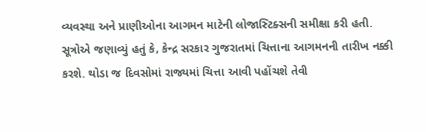વ્યવસ્થા અને પ્રાણીઓના આગમન માટેની લોજાસ્ટિક્સની સમીક્ષા કરી હતી. સૂત્રોએ જણાવ્યું હતું કે, કેન્દ્ર સરકાર ગુજરાતમાં ચિત્તાના આગમનની તારીખ નક્કી કરશે. થોડા જ દિવસોમાં રાજ્યમાં ચિત્તા આવી પહોંચશે તેવી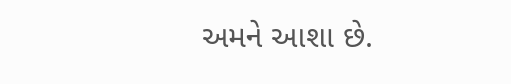અમને આશા છે.